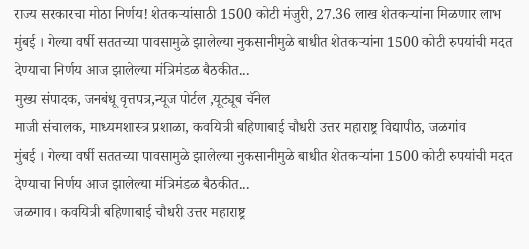राज्य सरकारचा मोठा निर्णय! शेतकऱ्यांसाठी 1500 कोटी मंजुरी, 27.36 लाख शेतकऱ्यांना मिळणार लाभ
मुंबई । गेल्या वर्षी सततच्या पावसामुळे झालेल्या नुकसानीमुळे बाधीत शेतकऱ्यांना 1500 कोटी रुपयांची मदत देण्याचा निर्णय आज झालेल्या मंत्रिमंडळ बैठकीत...
मुख्य संपादक, जनबंधू वृत्तपत्र,न्यूज पोर्टल ,यूट्यूब चॅनेल
माजी संचालक, माध्यमशास्त्र प्रशाळा, कवयित्री बहिणाबाई चौधरी उत्तर महाराष्ट्र विद्यापीठ, जळगांव
मुंबई । गेल्या वर्षी सततच्या पावसामुळे झालेल्या नुकसानीमुळे बाधीत शेतकऱ्यांना 1500 कोटी रुपयांची मदत देण्याचा निर्णय आज झालेल्या मंत्रिमंडळ बैठकीत...
जळगाव। कवयित्री बहिणाबाई चौधरी उत्तर महाराष्ट्र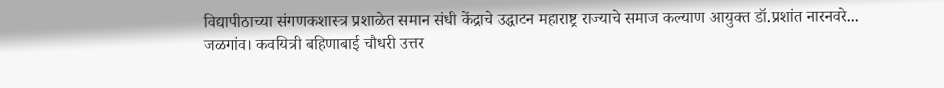विद्यापीठाच्या संगणकशास्त्र प्रशाळेत समान संधी केंद्राचे उद्धाटन महाराष्ट्र राज्याचे समाज कल्याण आयुक्त डॉ.प्रशांत नारनवरे...
जळगांव। कवयित्री बहिणाबाई चौधरी उत्तर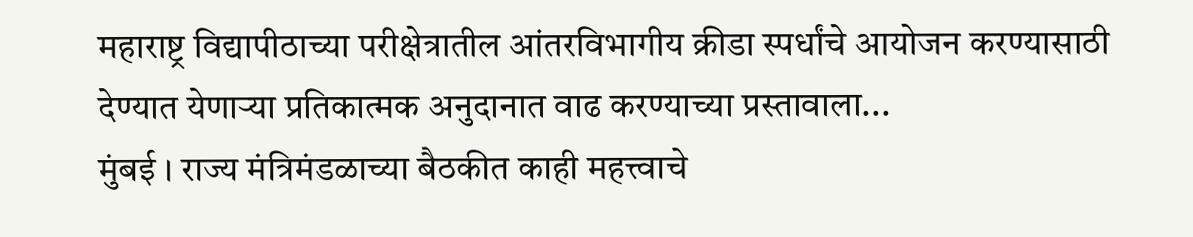महाराष्ट्र विद्यापीठाच्या परीक्षेत्रातील आंतरविभागीय क्रीडा स्पर्धांचे आयोजन करण्यासाठी देण्यात येणाऱ्या प्रतिकात्मक अनुदानात वाढ करण्याच्या प्रस्तावाला...
मुंबई । राज्य मंत्रिमंडळाच्या बैठकीत काही महत्त्वाचे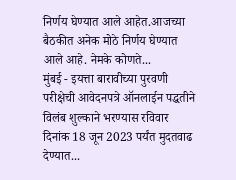निर्णय घेण्यात आले आहेत.आजच्या बैठकीत अनेक मोठे निर्णय घेण्यात आले आहे. नेमके कोणते...
मुंबई - इयत्ता बारावीच्या पुरवणी परीक्षेची आवेदनपत्रे ऑनलाईन पद्धतीने विलंब शुल्काने भरण्यास रविवार दिनांक 18 जून 2023 पर्यंत मुदतवाढ देण्यात...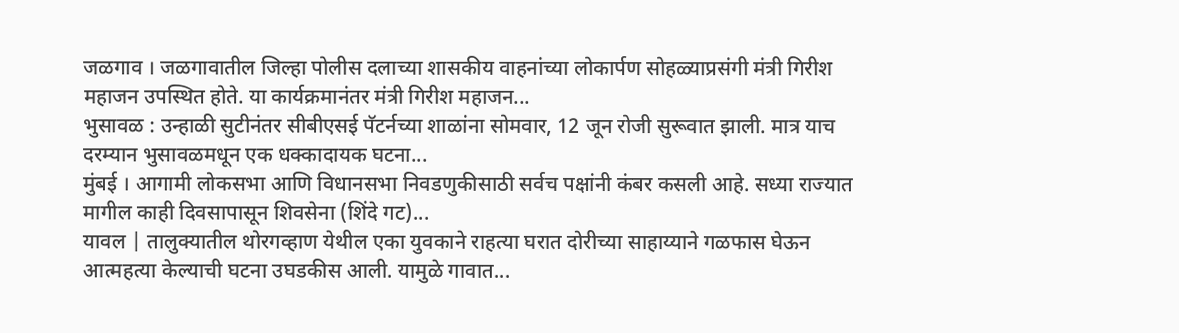जळगाव । जळगावातील जिल्हा पोलीस दलाच्या शासकीय वाहनांच्या लोकार्पण सोहळ्याप्रसंगी मंत्री गिरीश महाजन उपस्थित होते. या कार्यक्रमानंतर मंत्री गिरीश महाजन...
भुसावळ : उन्हाळी सुटीनंतर सीबीएसई पॅटर्नच्या शाळांना सोमवार, 12 जून रोजी सुरूवात झाली. मात्र याच दरम्यान भुसावळमधून एक धक्कादायक घटना...
मुंबई । आगामी लोकसभा आणि विधानसभा निवडणुकीसाठी सर्वच पक्षांनी कंबर कसली आहे. सध्या राज्यात मागील काही दिवसापासून शिवसेना (शिंदे गट)...
यावल | तालुक्यातील थोरगव्हाण येथील एका युवकाने राहत्या घरात दोरीच्या साहाय्याने गळफास घेऊन आत्महत्या केल्याची घटना उघडकीस आली. यामुळे गावात...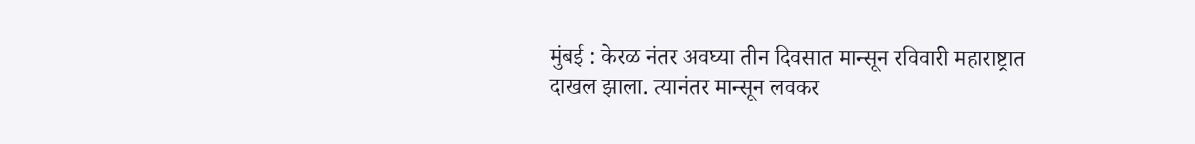मुंबई : केरळ नंतर अवघ्या तीन दिवसात मान्सून रविवारी महाराष्ट्रात दाखल झाला. त्यानंतर मान्सून लवकर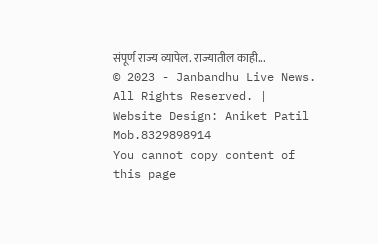संपूर्ण राज्य व्यापेल. राज्यातील काही...
© 2023 - Janbandhu Live News. All Rights Reserved. | Website Design: Aniket Patil Mob.8329898914
You cannot copy content of this page